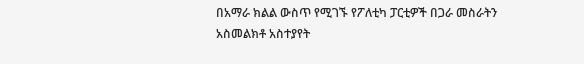በአማራ ክልል ውስጥ የሚገኙ የፖለቲካ ፓርቲዎች በጋራ መስራትን አስመልክቶ አስተያየት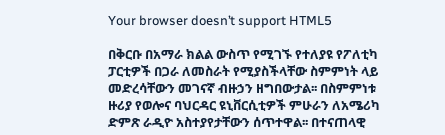Your browser doesn’t support HTML5

በቅርቡ በአማራ ክልል ውስጥ የሚገኙ የተለያዩ የፖለቲካ ፓርቲዎች በጋራ ለመስራት የሚያስችላቸው ስምምነት ላይ መድረሳቸውን መገናኛ ብዙኃን ዘግበውታል፡፡ በስምምነቱ ዙሪያ የወሎና ባህርዳር ዩኒቨርሲቲዎች ምሁራን ለአሜሪካ ድምጽ ራዲዮ አስተያየታቸውን ሰጥተዋል፡፡ በተናጠላዊ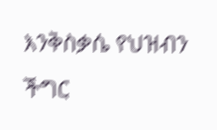እንቅስቃሴ የህዝብን ችግር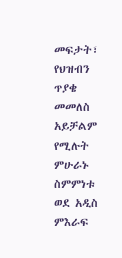መፍታት፣ የህዝብን ጥያቄ መመለስ አይቻልም የሚሉት ምሁራኑ ስምምነቱ ወደ አዲስ ምእራፍ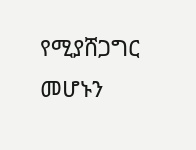የሚያሸጋግር መሆኑን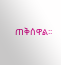ጠቅሰዋል፡፡